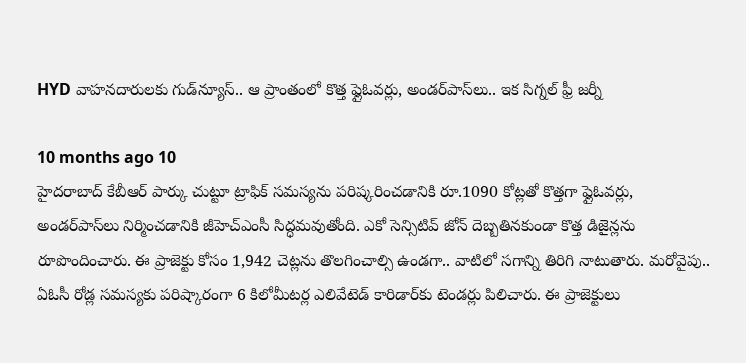HYD వాహనదారులకు గుడ్‌న్యూస్.. ఆ ప్రాంతంలో కొత్త ఫ్లైఓవర్లు, అండర్‌పాస్‌లు.. ఇక సిగ్నల్ ఫ్రీ జర్నీ

10 months ago 10
హైదరాబాద్‌ కేబీఆర్ పార్కు చుట్టూ ట్రాఫిక్ సమస్యను పరిష్కరించడానికి రూ.1090 కోట్లతో కొత్తగా ఫ్లైఓవర్లు, అండర్‌పాస్‌లు నిర్మించడానికి జీహెచ్‌ఎంసీ సిద్ధమవుతోంది. ఎకో సెన్సిటివ్ జోన్ దెబ్బతినకుండా కొత్త డిజైన్లను రూపొందించారు. ఈ ప్రాజెక్టు కోసం 1,942 చెట్లను తొలగించాల్సి ఉండగా.. వాటిలో సగాన్ని తిరిగి నాటుతారు. మరోవైపు.. ఏఓసీ రోడ్ల సమస్యకు పరిష్కారంగా 6 కిలోమీటర్ల ఎలివేటెడ్ కారిడార్‌కు టెండర్లు పిలిచారు. ఈ ప్రాజెక్టులు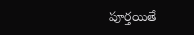పూర్తయితే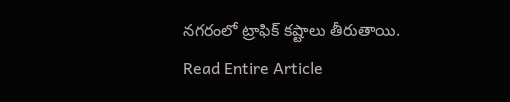నగరంలో ట్రాఫిక్ కష్టాలు తీరుతాయి.
Read Entire Article